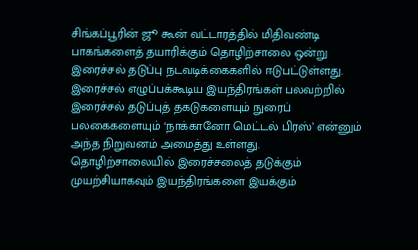சிங்கப்பூரின் ஜூ கூன் வட்டாரத்தில் மிதிவண்டி பாகங்களைத் தயாரிக்கும் தொழிற்சாலை ஒன்று இரைச்சல் தடுப்பு நடவடிக்கைகளில் ஈடுபட்டுள்ளது.
இரைச்சல் எழுப்பக்கூடிய இயந்திரங்கள் பலவற்றில் இரைச்சல் தடுப்புத் தகடுகளையும் நுரைப் பலகைகளையும் ‘நாக்கானோ மெட்டல் பிரஸ்’ என்னும் அந்த நிறுவனம் அமைத்து உள்ளது.
தொழிற்சாலையில் இரைச்சலைத் தடுக்கும் முயற்சியாகவும் இயந்திரங்களை இயக்கும்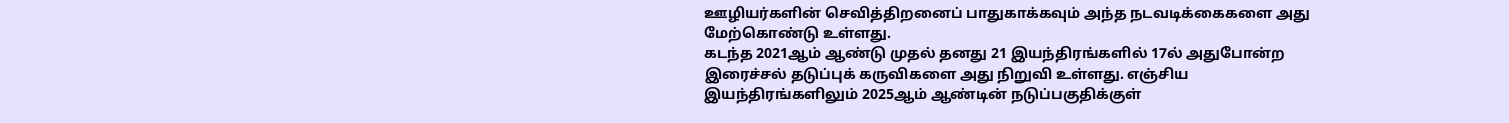ஊழியர்களின் செவித்திறனைப் பாதுகாக்கவும் அந்த நடவடிக்கைகளை அது மேற்கொண்டு உள்ளது.
கடந்த 2021ஆம் ஆண்டு முதல் தனது 21 இயந்திரங்களில் 17ல் அதுபோன்ற இரைச்சல் தடுப்புக் கருவிகளை அது நிறுவி உள்ளது. எஞ்சிய இயந்திரங்களிலும் 2025ஆம் ஆண்டின் நடுப்பகுதிக்குள்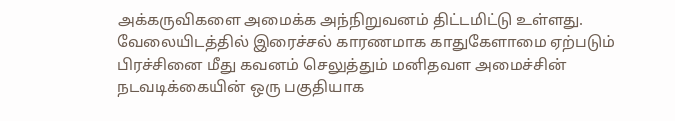அக்கருவிகளை அமைக்க அந்நிறுவனம் திட்டமிட்டு உள்ளது.
வேலையிடத்தில் இரைச்சல் காரணமாக காதுகேளாமை ஏற்படும் பிரச்சினை மீது கவனம் செலுத்தும் மனிதவள அமைச்சின் நடவடிக்கையின் ஒரு பகுதியாக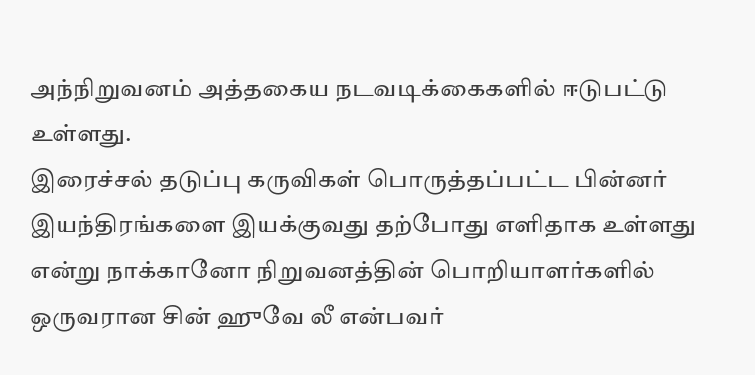அந்நிறுவனம் அத்தகைய நடவடிக்கைகளில் ஈடுபட்டு உள்ளது.
இரைச்சல் தடுப்பு கருவிகள் பொருத்தப்பட்ட பின்னர் இயந்திரங்களை இயக்குவது தற்போது எளிதாக உள்ளது என்று நாக்கானோ நிறுவனத்தின் பொறியாளர்களில் ஒருவரான சின் ஹுவே லீ என்பவர்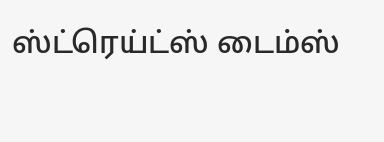ஸ்ட்ரெய்ட்ஸ் டைம்ஸ்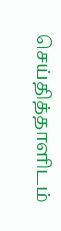செய்தித்தாளிடம்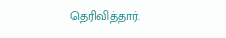தெரிவித்தார்.